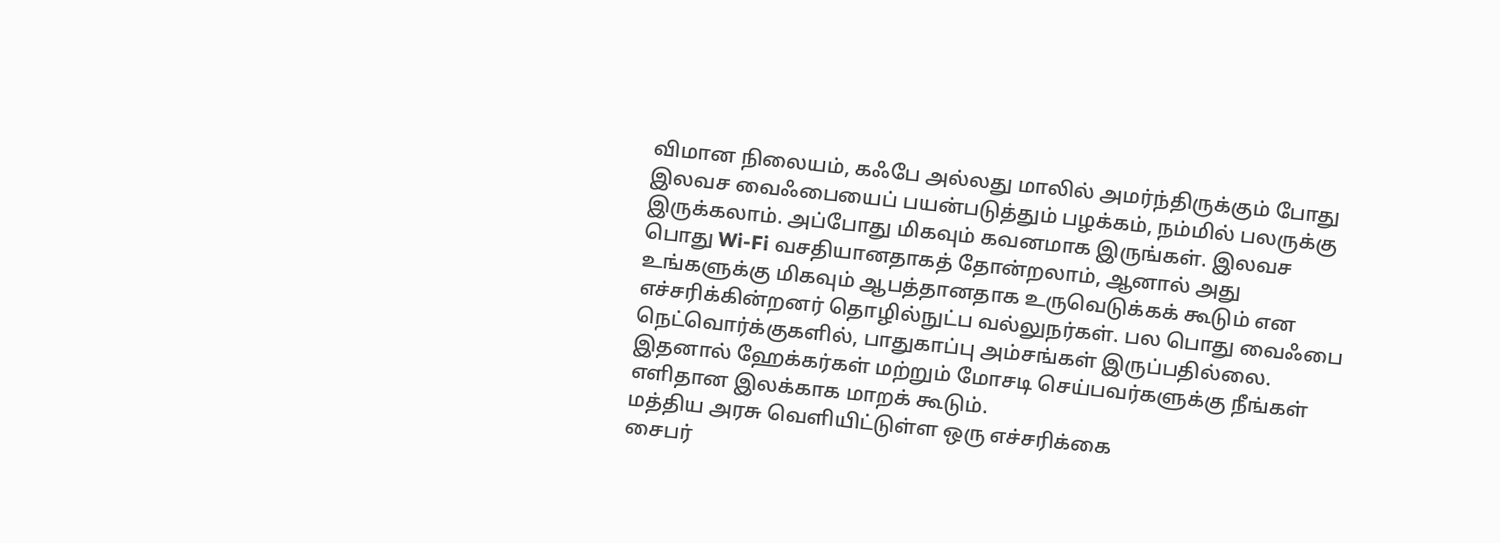விமான நிலையம், கஃபே அல்லது மாலில் அமர்ந்திருக்கும் போது இலவச வைஃபையைப் பயன்படுத்தும் பழக்கம், நம்மில் பலருக்கு இருக்கலாம். அப்போது மிகவும் கவனமாக இருங்கள். இலவச பொது Wi-Fi வசதியானதாகத் தோன்றலாம், ஆனால் அது உங்களுக்கு மிகவும் ஆபத்தானதாக உருவெடுக்கக் கூடும் என எச்சரிக்கின்றனர் தொழில்நுட்ப வல்லுநர்கள். பல பொது வைஃபை நெட்வொர்க்குகளில், பாதுகாப்பு அம்சங்கள் இருப்பதில்லை. இதனால் ஹேக்கர்கள் மற்றும் மோசடி செய்பவர்களுக்கு நீங்கள் எளிதான இலக்காக மாறக் கூடும்.
மத்திய அரசு வெளியிட்டுள்ள ஒரு எச்சரிக்கை
சைபர்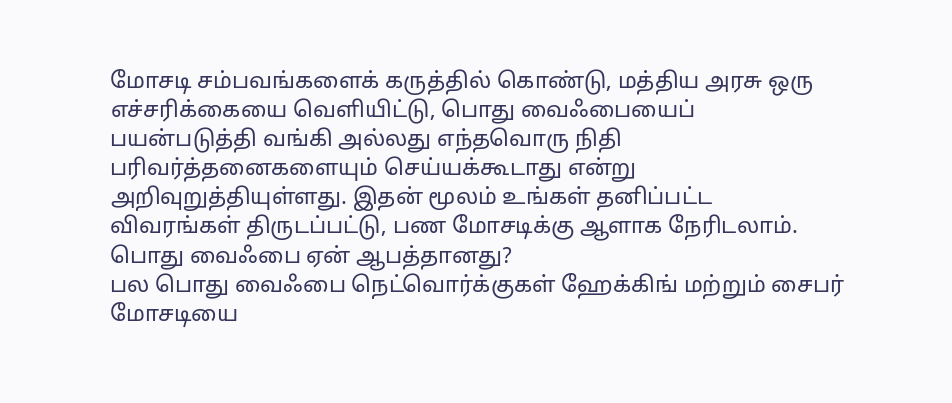மோசடி சம்பவங்களைக் கருத்தில் கொண்டு, மத்திய அரசு ஒரு எச்சரிக்கையை வெளியிட்டு, பொது வைஃபையைப் பயன்படுத்தி வங்கி அல்லது எந்தவொரு நிதி பரிவர்த்தனைகளையும் செய்யக்கூடாது என்று அறிவுறுத்தியுள்ளது. இதன் மூலம் உங்கள் தனிப்பட்ட விவரங்கள் திருடப்பட்டு, பண மோசடிக்கு ஆளாக நேரிடலாம்.
பொது வைஃபை ஏன் ஆபத்தானது?
பல பொது வைஃபை நெட்வொர்க்குகள் ஹேக்கிங் மற்றும் சைபர் மோசடியை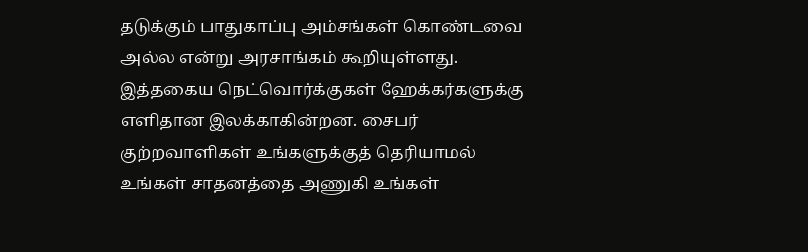தடுக்கும் பாதுகாப்பு அம்சங்கள் கொண்டவை அல்ல என்று அரசாங்கம் கூறியுள்ளது. இத்தகைய நெட்வொர்க்குகள் ஹேக்கர்களுக்கு எளிதான இலக்காகின்றன. சைபர் குற்றவாளிகள் உங்களுக்குத் தெரியாமல் உங்கள் சாதனத்தை அணுகி உங்கள்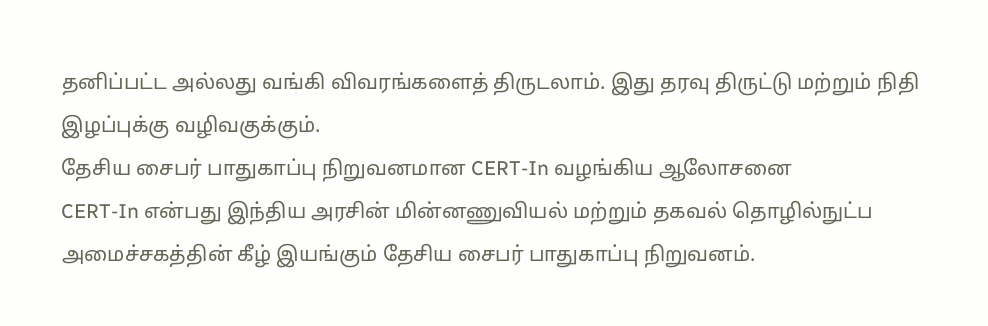தனிப்பட்ட அல்லது வங்கி விவரங்களைத் திருடலாம். இது தரவு திருட்டு மற்றும் நிதி இழப்புக்கு வழிவகுக்கும்.
தேசிய சைபர் பாதுகாப்பு நிறுவனமான CERT-In வழங்கிய ஆலோசனை
CERT-In என்பது இந்திய அரசின் மின்னணுவியல் மற்றும் தகவல் தொழில்நுட்ப அமைச்சகத்தின் கீழ் இயங்கும் தேசிய சைபர் பாதுகாப்பு நிறுவனம்.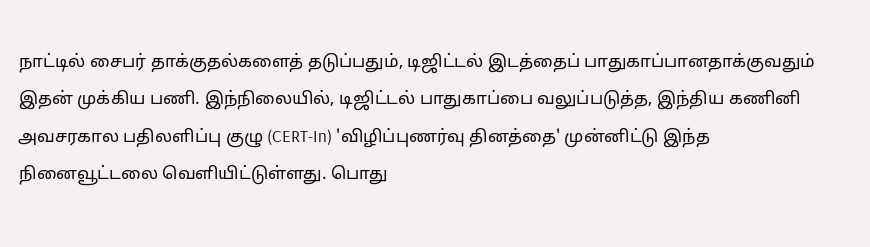நாட்டில் சைபர் தாக்குதல்களைத் தடுப்பதும், டிஜிட்டல் இடத்தைப் பாதுகாப்பானதாக்குவதும் இதன் முக்கிய பணி. இந்நிலையில், டிஜிட்டல் பாதுகாப்பை வலுப்படுத்த, இந்திய கணினி அவசரகால பதிலளிப்பு குழு (CERT-In) 'விழிப்புணர்வு தினத்தை' முன்னிட்டு இந்த நினைவூட்டலை வெளியிட்டுள்ளது. பொது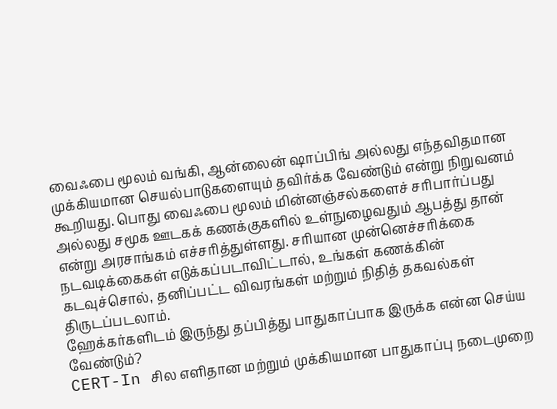வைஃபை மூலம் வங்கி, ஆன்லைன் ஷாப்பிங் அல்லது எந்தவிதமான முக்கியமான செயல்பாடுகளையும் தவிர்க்க வேண்டும் என்று நிறுவனம் கூறியது. பொது வைஃபை மூலம் மின்னஞ்சல்களைச் சரிபார்ப்பது அல்லது சமூக ஊடகக் கணக்குகளில் உள்நுழைவதும் ஆபத்து தான் என்று அரசாங்கம் எச்சரித்துள்ளது. சரியான முன்னெச்சரிக்கை நடவடிக்கைகள் எடுக்கப்படாவிட்டால், உங்கள் கணக்கின் கடவுச்சொல், தனிப்பட்ட விவரங்கள் மற்றும் நிதித் தகவல்கள் திருடப்படலாம்.
ஹேக்கர்களிடம் இருந்து தப்பித்து பாதுகாப்பாக இருக்க என்ன செய்ய வேண்டும்?
CERT-In சில எளிதான மற்றும் முக்கியமான பாதுகாப்பு நடைமுறை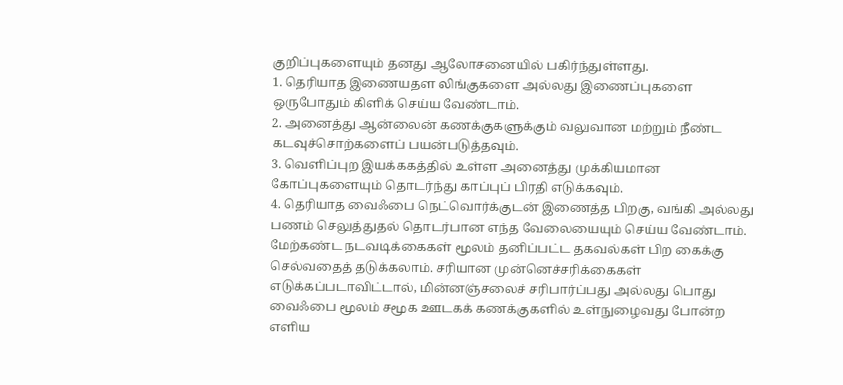குறிப்புகளையும் தனது ஆலோசனையில் பகிர்ந்துள்ளது.
1. தெரியாத இணையதள லிங்குகளை அல்லது இணைப்புகளை ஒருபோதும் கிளிக் செய்ய வேண்டாம்.
2. அனைத்து ஆன்லைன் கணக்குகளுக்கும் வலுவான மற்றும் நீண்ட கடவுச்சொற்களைப் பயன்படுத்தவும்.
3. வெளிப்புற இயக்ககத்தில் உள்ள அனைத்து முக்கியமான கோப்புகளையும் தொடர்ந்து காப்புப் பிரதி எடுக்கவும்.
4. தெரியாத வைஃபை நெட்வொர்க்குடன் இணைத்த பிறகு, வங்கி அல்லது பணம் செலுத்துதல் தொடர்பான எந்த வேலையையும் செய்ய வேண்டாம்.
மேற்கண்ட நடவடிக்கைகள் மூலம் தனிப்பட்ட தகவல்கள் பிற கைக்கு செல்வதைத் தடுக்கலாம். சரியான முன்னெச்சரிக்கைகள் எடுக்கப்படாவிட்டால், மின்னஞ்சலைச் சரிபார்ப்பது அல்லது பொது வைஃபை மூலம் சமூக ஊடகக் கணக்குகளில் உள்நுழைவது போன்ற எளிய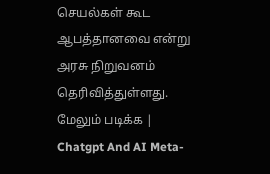செயல்கள் கூட ஆபத்தானவை என்று அரசு நிறுவனம் தெரிவித்துள்ளது.
மேலும் படிக்க | Chatgpt And AI Meta-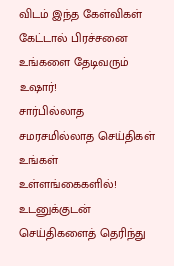விடம் இந்த கேள்விகள் கேட்டால் பிரச்சனை உங்களை தேடிவரும் உஷார்!
சார்பில்லாத சமரசமில்லாத செய்திகள் உங்கள் உள்ளங்கைகளில்!
உடனுக்குடன் செய்திகளைத் தெரிந்து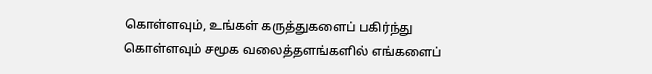கொள்ளவும், உங்கள் கருத்துகளைப் பகிர்ந்து கொள்ளவும் சமூக வலைத்தளங்களில் எங்களைப்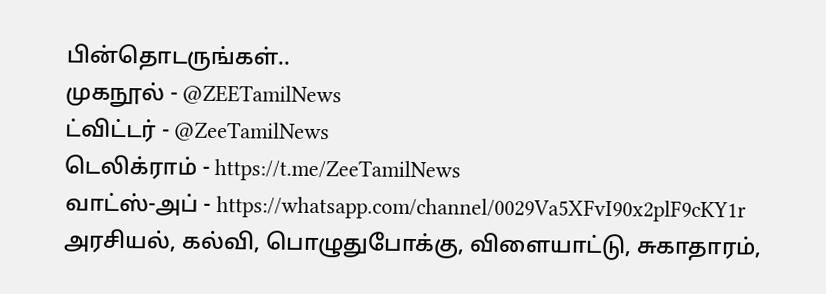பின்தொடருங்கள்..
முகநூல் - @ZEETamilNews
ட்விட்டர் - @ZeeTamilNews
டெலிக்ராம் - https://t.me/ZeeTamilNews
வாட்ஸ்-அப் - https://whatsapp.com/channel/0029Va5XFvI90x2plF9cKY1r
அரசியல், கல்வி, பொழுதுபோக்கு, விளையாட்டு, சுகாதாரம்,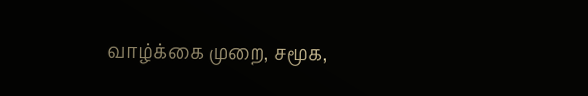வாழ்க்கை முறை, சமூக,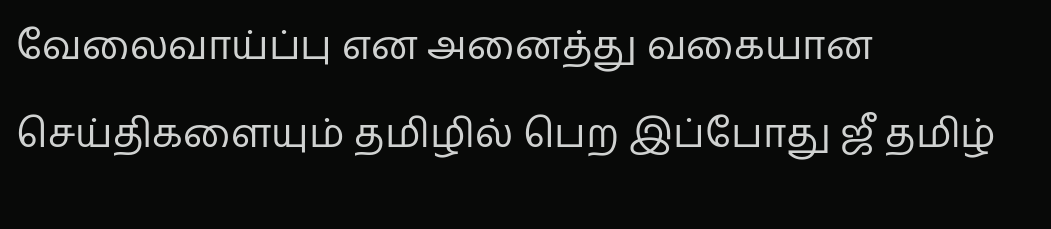வேலைவாய்ப்பு என அனைத்து வகையான செய்திகளையும் தமிழில் பெற இப்போது ஜீ தமிழ்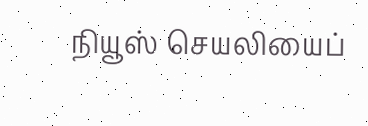நியூஸ் செயலியைப்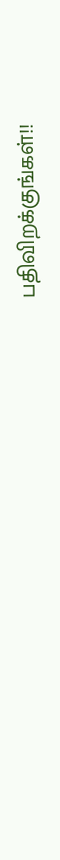பதிவிறக்குங்கள்!!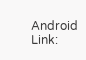Android Link: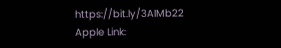https://bit.ly/3AIMb22
Apple Link: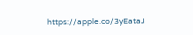https://apple.co/3yEataJ